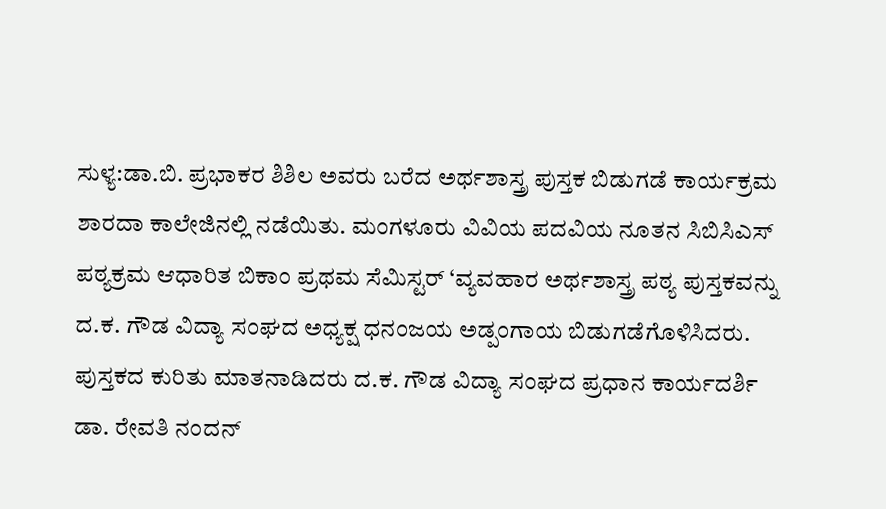ಸುಳ್ಯ:ಡಾ.ಬಿ. ಪ್ರಭಾಕರ ಶಿಶಿಲ ಅವರು ಬರೆದ ಅರ್ಥಶಾಸ್ತ್ರ ಪುಸ್ತಕ ಬಿಡುಗಡೆ ಕಾರ್ಯಕ್ರಮ ಶಾರದಾ ಕಾಲೇಜಿನಲ್ಲಿ ನಡೆಯಿತು. ಮಂಗಳೂರು ವಿವಿಯ ಪದವಿಯ ನೂತನ ಸಿಬಿಸಿಎಸ್ ಪಠ್ಯಕ್ರಮ ಆಧಾರಿತ ಬಿಕಾಂ ಪ್ರಥಮ ಸೆಮಿಸ್ಟರ್ ‘ವ್ಯವಹಾರ ಅರ್ಥಶಾಸ್ತ್ರ ಪಠ್ಯ ಪುಸ್ತಕವನ್ನು ದ.ಕ. ಗೌಡ ವಿದ್ಯಾ ಸಂಘದ ಅಧ್ಯಕ್ಷ ಧನಂಜಯ ಅಡ್ಪಂಗಾಯ ಬಿಡುಗಡೆಗೊಳಿಸಿದರು.
ಪುಸ್ತಕದ ಕುರಿತು ಮಾತನಾಡಿದರು ದ.ಕ. ಗೌಡ ವಿದ್ಯಾ ಸಂಘದ ಪ್ರಧಾನ ಕಾರ್ಯದರ್ಶಿ ಡಾ. ರೇವತಿ ನಂದನ್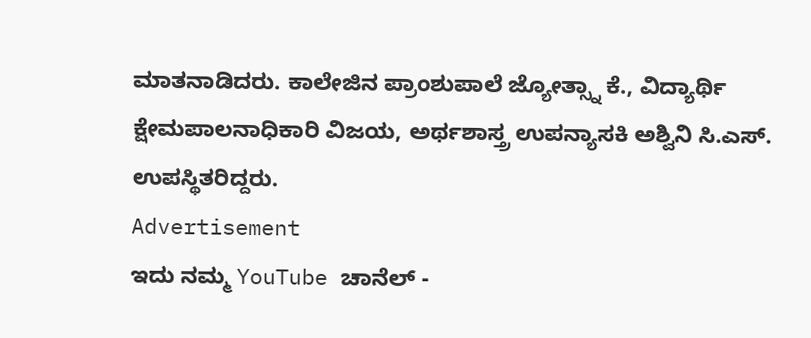ಮಾತನಾಡಿದರು. ಕಾಲೇಜಿನ ಪ್ರಾಂಶುಪಾಲೆ ಜ್ಯೋತ್ಸ್ನಾ ಕೆ., ವಿದ್ಯಾರ್ಥಿ ಕ್ಷೇಮಪಾಲನಾಧಿಕಾರಿ ವಿಜಯ, ಅರ್ಥಶಾಸ್ತ್ರ ಉಪನ್ಯಾಸಕಿ ಅಶ್ವಿನಿ ಸಿ.ಎಸ್. ಉಪಸ್ಥಿತರಿದ್ದರು.
Advertisement
ಇದು ನಮ್ಮ YouTube ಚಾನೆಲ್ -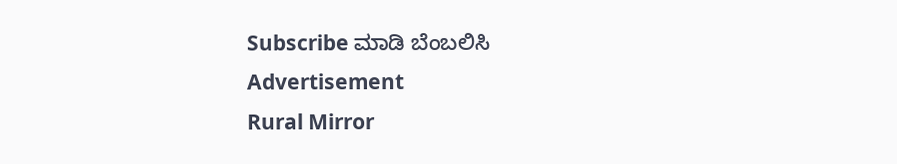Subscribe ಮಾಡಿ ಬೆಂಬಲಿಸಿ
Advertisement
Rural Mirror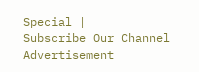Special |
Subscribe Our Channel
Advertisement